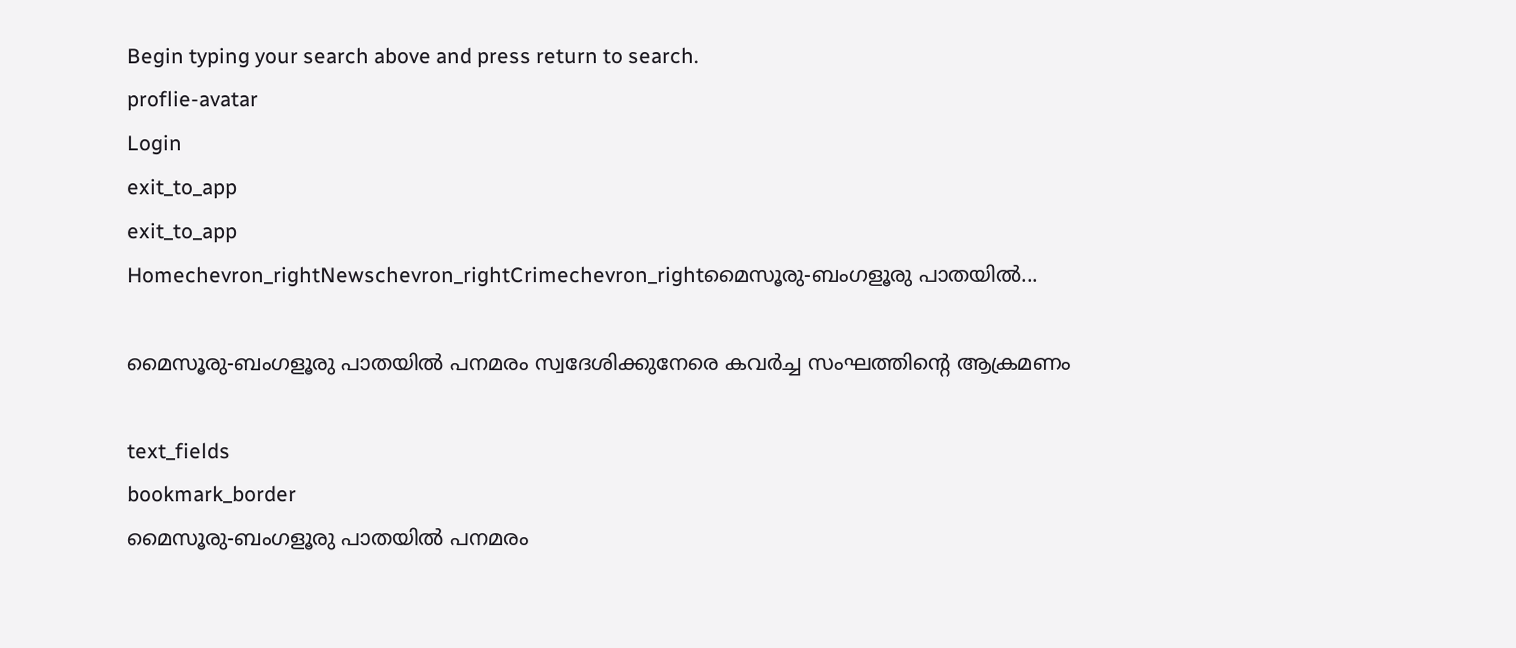Begin typing your search above and press return to search.
proflie-avatar
Login
exit_to_app
exit_to_app
Homechevron_rightNewschevron_rightCrimechevron_rightമൈസൂരു-ബംഗളൂരു പാതയിൽ...

മൈസൂരു-ബംഗളൂരു പാതയിൽ പനമരം സ്വദേശിക്കുനേരെ കവർച്ച സംഘത്തിന്‍റെ ആക്രമണം

text_fields
bookmark_border
മൈസൂരു-ബംഗളൂരു പാതയിൽ പനമരം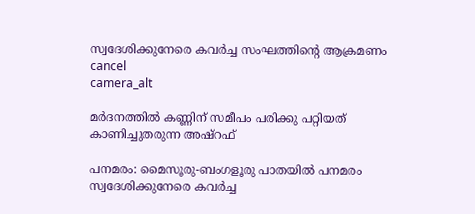സ്വദേശിക്കുനേരെ കവർച്ച സംഘത്തിന്‍റെ ആക്രമണം
cancel
camera_alt

മർദനത്തിൽ കണ്ണിന് സമീപം പരിക്കു പറ്റിയത് കാണിച്ചുതരുന്ന അഷ്റഫ്

പനമരം: മൈസൂരു-ബംഗളൂരു പാതയിൽ പനമരം സ്വദേശിക്കുനേരെ കവർച്ച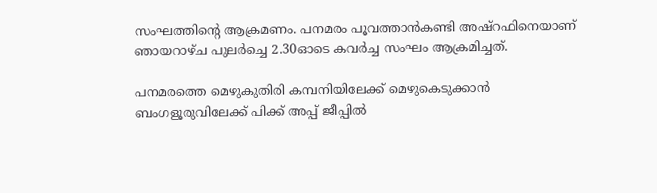സംഘത്തിന്‍റെ ആക്രമണം. പനമരം പൂവത്താൻകണ്ടി അഷ്റഫിനെയാണ് ഞായറാഴ്ച പുലർച്ചെ 2.30ഓടെ കവർച്ച സംഘം ആക്രമിച്ചത്.

പനമരത്തെ മെഴുകുതിരി കമ്പനിയിലേക്ക് മെഴുകെടുക്കാൻ ബംഗളൂരുവിലേക്ക് പിക്ക് അപ്പ് ജീപ്പിൽ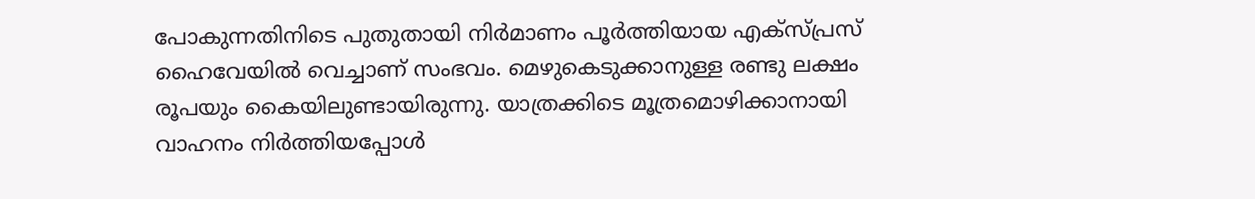പോകുന്നതിനിടെ പുതുതായി നിർമാണം പൂർത്തിയായ എക്സ്പ്രസ് ഹൈവേയിൽ വെച്ചാണ് സംഭവം. മെഴുകെടുക്കാനുള്ള രണ്ടു ലക്ഷം രൂപയും കൈയിലുണ്ടായിരുന്നു. യാത്രക്കിടെ മൂത്രമൊഴിക്കാനായി വാഹനം നിർത്തിയപ്പോൾ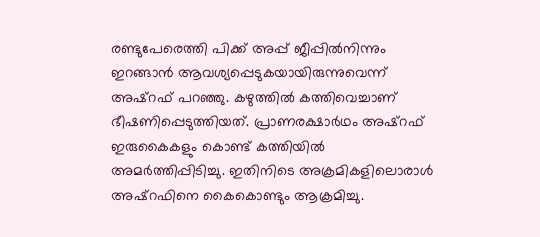രണ്ടുപേരെത്തി പിക്ക് അപ്പ് ജീപ്പിൽനിന്നും ഇറങ്ങാൻ ആവശ്യപ്പെടുകയായിരുന്നുവെന്ന് അഷ്റഫ് പറഞ്ഞു. കഴുത്തിൽ കത്തിവെച്ചാണ് ഭീഷണിപ്പെടുത്തിയത്. പ്രാണരക്ഷാർഥം അഷ്റഫ് ഇരുകൈകളും കൊണ്ട് കത്തിയിൽ അമർത്തിപ്പിടിച്ചു. ഇതിനിടെ അക്രമികളിലൊരാൾ അഷ്റഫിനെ കൈകൊണ്ടും ആക്രമിച്ചു.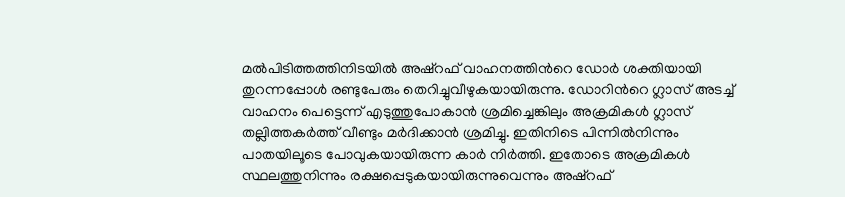മൽപിടിത്തത്തിനിടയിൽ അഷ്റഫ് വാഹനത്തിന്‍റെ ഡോർ ശക്തിയായി തുറന്നപ്പോൾ രണ്ടുപേരും തെറിച്ചുവീഴുകയായിരുന്നു. ഡോറിന്‍റെ ഗ്ലാസ് അടച്ച് വാഹനം പെട്ടെന്ന് എടുത്തുപോകാൻ ശ്രമിച്ചെങ്കിലും അക്രമികൾ ഗ്ലാസ് തല്ലിത്തകർത്ത് വീണ്ടും മർദിക്കാൻ ശ്രമിച്ചു. ഇതിനിടെ പിന്നിൽനിന്നും പാതയിലൂടെ പോവുകയായിരുന്ന കാർ നിർത്തി. ഇതോടെ അക്രമികൾ സ്ഥലത്തുനിന്നും രക്ഷപ്പെടുകയായിരുന്നുവെന്നും അഷ്റഫ്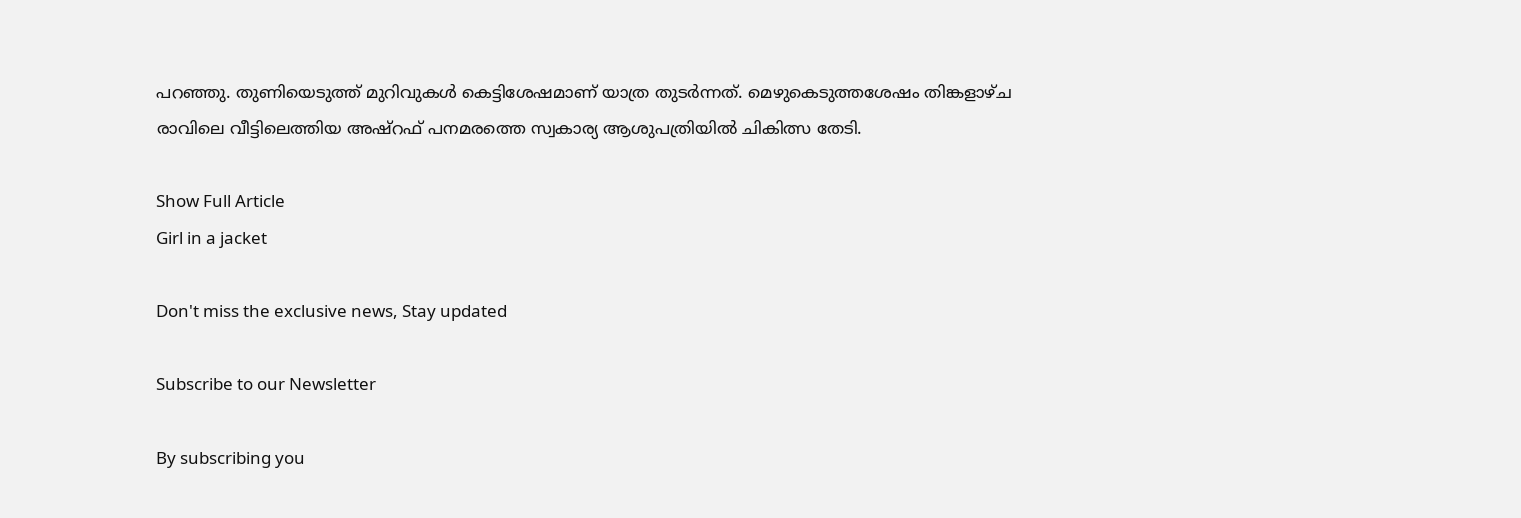പറഞ്ഞു. തുണിയെടുത്ത് മുറിവുകൾ കെട്ടിശേഷമാണ് യാത്ര തുടർന്നത്. മെഴുകെടുത്തശേഷം തിങ്കളാഴ്ച രാവിലെ വീട്ടിലെത്തിയ അഷ്റഫ് പനമരത്തെ സ്വകാര്യ ആശുപത്രിയിൽ ചികിത്സ തേടി.

Show Full Article
Girl in a jacket

Don't miss the exclusive news, Stay updated

Subscribe to our Newsletter

By subscribing you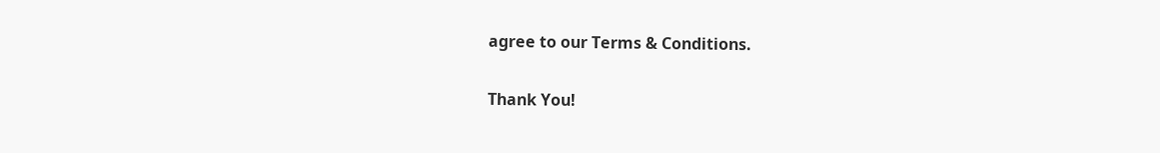agree to our Terms & Conditions.

Thank You!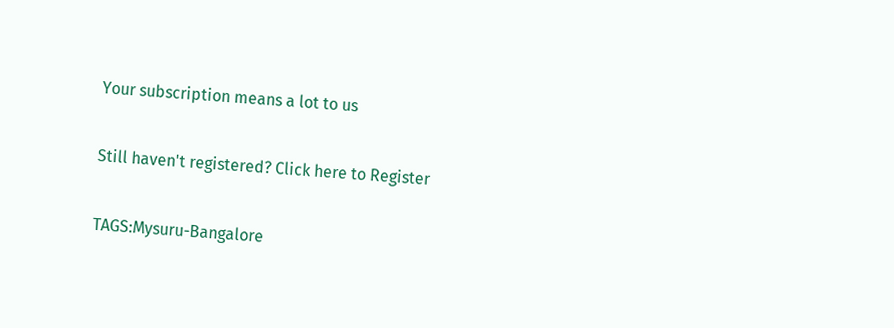Your subscription means a lot to us

Still haven't registered? Click here to Register

TAGS:Mysuru-Bangalore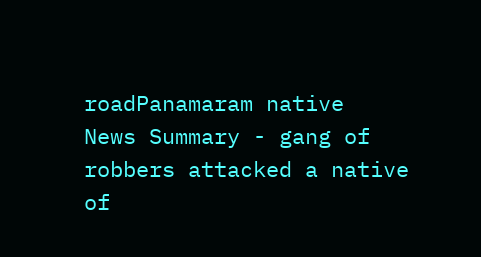roadPanamaram native
News Summary - gang of robbers attacked a native of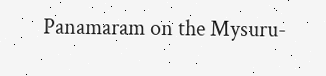Panamaram on the Mysuru-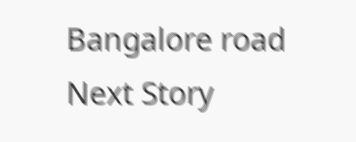Bangalore road
Next Story